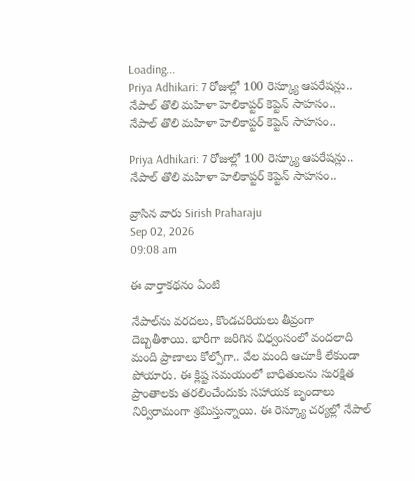Loading...
Priya Adhikari: 7 రోజుల్లో 100 రెస్క్యూ ఆపరేషన్లు.. నేపాల్ తొలి మహిళా హెలికాప్టర్ కెప్టెన్ సాహసం..
నేపాల్ తొలి మహిళా హెలికాప్టర్ కెప్టెన్ సాహసం..

Priya Adhikari: 7 రోజుల్లో 100 రెస్క్యూ ఆపరేషన్లు.. నేపాల్ తొలి మహిళా హెలికాప్టర్ కెప్టెన్ సాహసం..

వ్రాసిన వారు Sirish Praharaju
Sep 02, 2026
09:08 am

ఈ వార్తాకథనం ఏంటి

నేపాల్‌ను వరదలు, కొండచరియలు తీవ్రంగా దెబ్బతీశాయి. భారీగా జరిగిన విధ్వంసంలో వందలాది మంది ప్రాణాలు కోల్పోగా.. వేల మంది ఆచూకీ లేకుండా పోయారు. ఈ క్లిష్ట సమయంలో బాధితులను సురక్షిత ప్రాంతాలకు తరలించేందుకు సహాయక బృందాలు నిర్విరామంగా శ్రమిస్తున్నాయి. ఈ రెస్క్యూ చర్యల్లో నేపాల్‌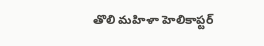తొలి మహిళా హెలికాప్టర్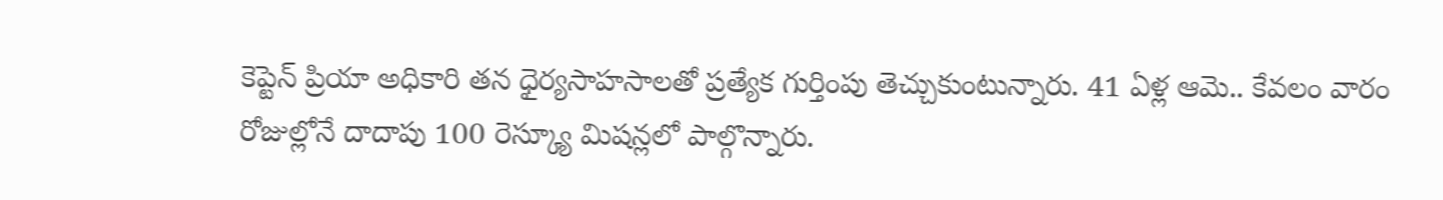కెప్టెన్ ప్రియా అధికారి తన ధైర్యసాహసాలతో ప్రత్యేక గుర్తింపు తెచ్చుకుంటున్నారు. 41 ఏళ్ల ఆమె.. కేవలం వారం రోజుల్లోనే దాదాపు 100 రెస్క్యూ మిషన్లలో పాల్గొన్నారు.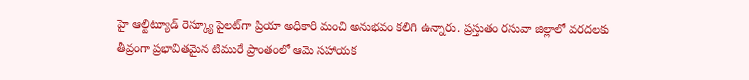హై ఆల్టిట్యూడ్ రెస్క్యూ పైలట్‌గా ప్రియా అధికారి మంచి అనుభవం కలిగి ఉన్నారు. ప్రస్తుతం రసువా జిల్లాలో వరదలకు తీవ్రంగా ప్రభావితమైన టిమురే ప్రాంతంలో ఆమె సహాయక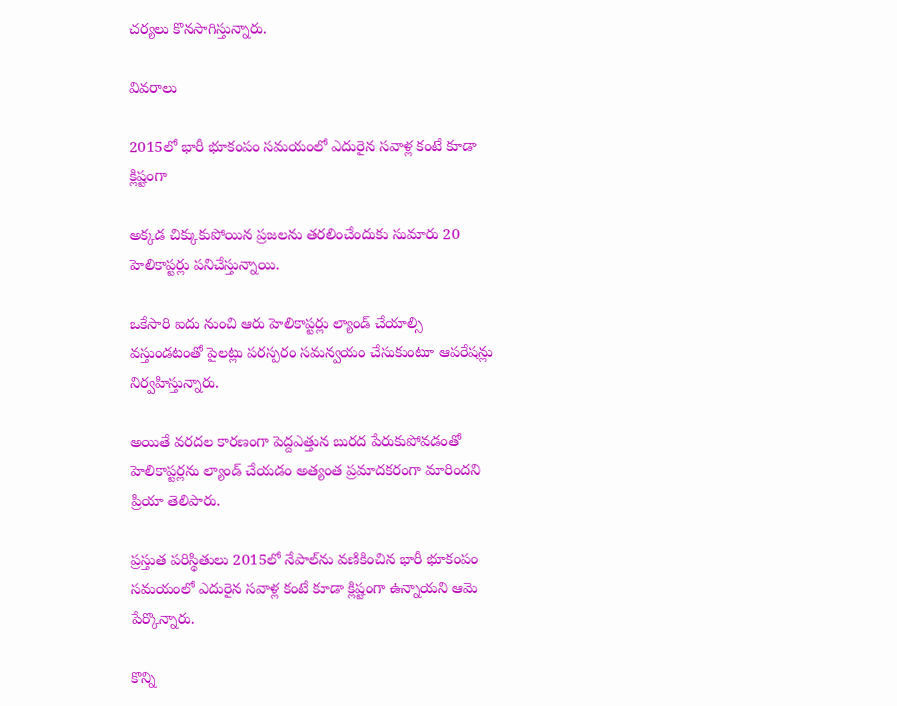చర్యలు కొనసాగిస్తున్నారు.

వివరాలు

2015లో భారీ భూకంపం సమయంలో ఎదురైన సవాళ్ల కంటే కూడా క్లిష్టంగా

అక్కడ చిక్కుకుపోయిన ప్రజలను తరలించేందుకు సుమారు 20 హెలికాప్టర్లు పనిచేస్తున్నాయి.

ఒకేసారి ఐదు నుంచి ఆరు హెలికాప్టర్లు ల్యాండ్ చేయాల్సి వస్తుండటంతో పైలట్లు పరస్పరం సమన్వయం చేసుకుంటూ ఆపరేషన్లు నిర్వహిస్తున్నారు.

అయితే వరదల కారణంగా పెద్దఎత్తున బురద పేరుకుపోవడంతో హెలికాప్టర్లను ల్యాండ్ చేయడం అత్యంత ప్రమాదకరంగా మారిందని ప్రియా తెలిపారు.

ప్రస్తుత పరిస్థితులు 2015లో నేపాల్‌ను వణికించిన భారీ భూకంపం సమయంలో ఎదురైన సవాళ్ల కంటే కూడా క్లిష్టంగా ఉన్నాయని ఆమె పేర్కొన్నారు.

కొన్ని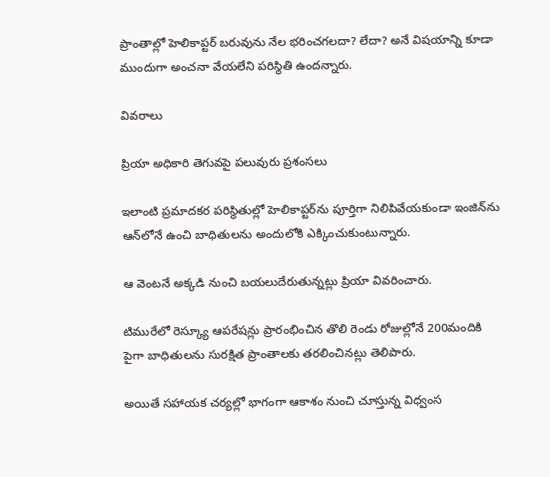ప్రాంతాల్లో హెలికాప్టర్ బరువును నేల భరించగలదా? లేదా? అనే విషయాన్ని కూడా ముందుగా అంచనా వేయలేని పరిస్థితి ఉందన్నారు.

వివరాలు

ప్రియా అధికారి తెగువపై పలువురు ప్రశంసలు

ఇలాంటి ప్రమాదకర పరిస్థితుల్లో హెలికాప్టర్‌ను పూర్తిగా నిలిపివేయకుండా ఇంజిన్‌ను ఆన్‌లోనే ఉంచి బాధితులను అందులోకి ఎక్కించుకుంటున్నారు.

ఆ వెంటనే అక్కడి నుంచి బయలుదేరుతున్నట్లు ప్రియా వివరించారు.

టిమురేలో రెస్క్యూ ఆపరేషన్లు ప్రారంభించిన తొలి రెండు రోజుల్లోనే 200మందికి పైగా బాధితులను సురక్షిత ప్రాంతాలకు తరలించినట్లు తెలిపారు.

అయితే సహాయక చర్యల్లో భాగంగా ఆకాశం నుంచి చూస్తున్న విధ్వంస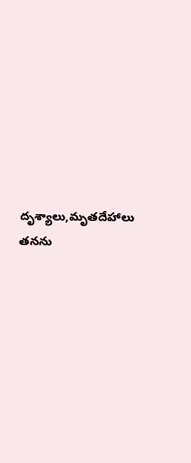దృశ్యాలు,మృతదేహాలు తనను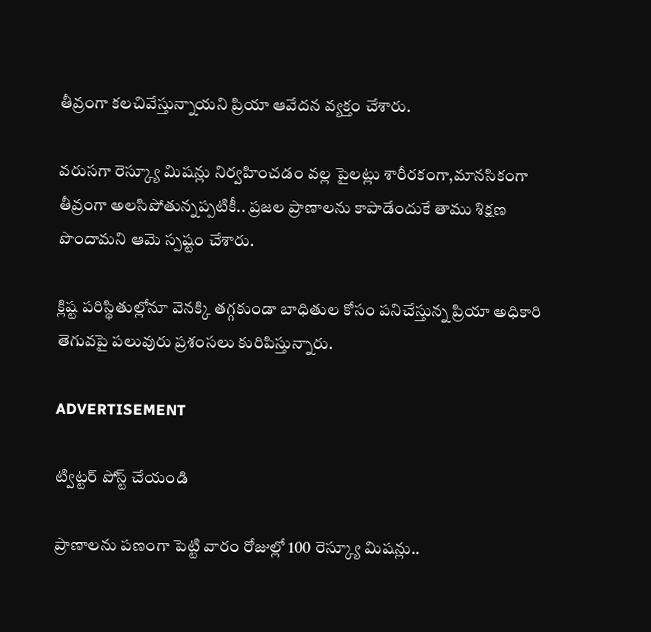తీవ్రంగా కలచివేస్తున్నాయని ప్రియా ఆవేదన వ్యక్తం చేశారు.

వరుసగా రెస్క్యూ మిషన్లు నిర్వహించడం వల్ల పైలట్లు శారీరకంగా,మానసికంగా తీవ్రంగా అలసిపోతున్నప్పటికీ.. ప్రజల ప్రాణాలను కాపాడేందుకే తాము శిక్షణ పొందామని ఆమె స్పష్టం చేశారు.

క్లిష్ట పరిస్థితుల్లోనూ వెనక్కి తగ్గకుండా బాధితుల కోసం పనిచేస్తున్న ప్రియా అధికారి తెగువపై పలువురు ప్రశంసలు కురిపిస్తున్నారు.

ADVERTISEMENT

ట్విట్టర్ పోస్ట్ చేయండి

ప్రాణాలను పణంగా పెట్టి వారం రోజుల్లో 100 రెస్క్యూ మిషన్లు..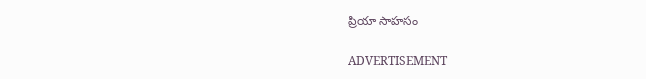ప్రియా సాహసం

ADVERTISEMENT